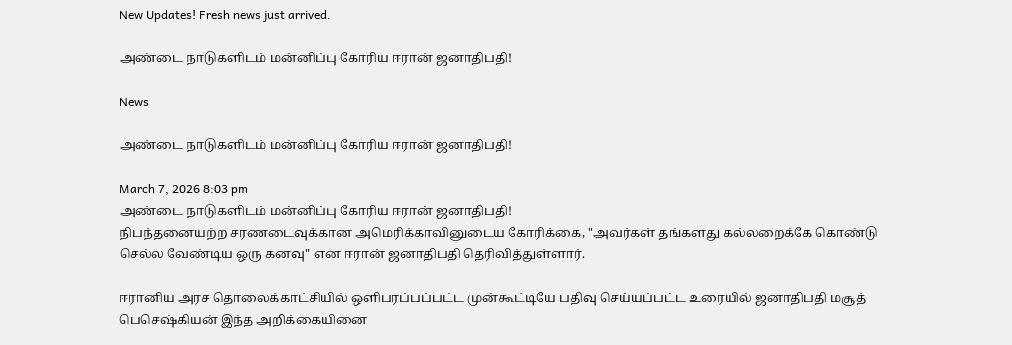New Updates! Fresh news just arrived.

அண்டை நாடுகளிடம் மன்னிப்பு கோரிய ஈரான் ஜனாதிபதி!

News

அண்டை நாடுகளிடம் மன்னிப்பு கோரிய ஈரான் ஜனாதிபதி!

March 7, 2026 8:03 pm
அண்டை நாடுகளிடம் மன்னிப்பு கோரிய ஈரான் ஜனாதிபதி!
நிபந்தனையற்ற சரணடைவுக்கான அமெரிக்காவினுடைய கோரிக்கை, "அவர்கள் தங்களது கல்லறைக்கே கொண்டு செல்ல வேண்டிய ஒரு கனவு" என ஈரான் ஜனாதிபதி தெரிவித்துள்ளார்.

ஈரானிய அரச தொலைக்காட்சியில் ஒளிபரப்பப்பட்ட முன்கூட்டியே பதிவு செய்யப்பட்ட உரையில் ஜனாதிபதி மசூத் பெசெஷ்கியன் இந்த அறிக்கையினை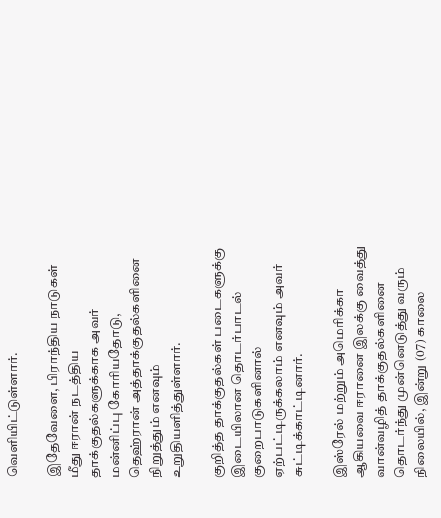வெளியிட்டுள்ளார்.

இதேவேளை, பிராந்திய நாடுகள் மீது ஈரான் நடத்திய தாக்குதல்களுக்காக அவர் மன்னிப்பு கோரியதோடு, தெஹ்ரான் அத்தாக்குதல்களினை நிறுத்தும் எனவும் உறுதியளித்துள்ளார்.

குறித்த தாக்குதல்கள் படைகளுக்கு இடையிலான தொடர்பாடல் குறைபாடுகளினால் ஏற்பட்டிருக்கலாம் எனவும் அவர் சுட்டிக்காட்டினார்.

இஸ்ரேல் மற்றும் அமெரிக்கா ஆகியவை ஈரானை இலக்கு வைத்து வான்வழித் தாக்குதல்களினை தொடர்ந்து முன்னெடுத்து வரும் நிலையில், இன்று (07) காலை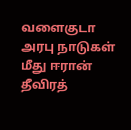வளைகுடா அரபு நாடுகள் மீது ஈரான் தீவிரத்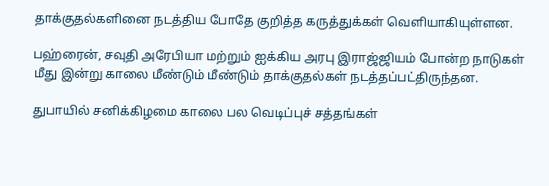தாக்குதல்களினை நடத்திய போதே குறித்த கருத்துக்கள் வெளியாகியுள்ளன.

பஹ்ரைன், சவுதி அரேபியா மற்றும் ஐக்கிய அரபு இராஜ்ஜியம் போன்ற நாடுகள் மீது இன்று காலை மீண்டும் மீண்டும் தாக்குதல்கள் நடத்தப்பட்திருந்தன.

துபாயில் சனிக்கிழமை காலை பல வெடிப்புச் சத்தங்கள்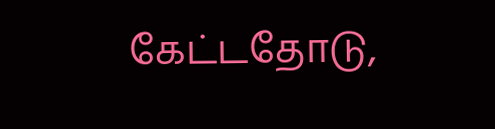கேட்டதோடு,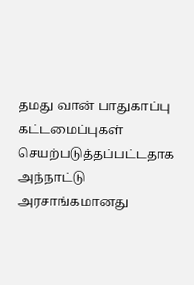தமது வான் பாதுகாப்பு கட்டமைப்புகள் செயற்படுத்தப்பட்டதாக அந்நாட்டு அரசாங்கமானது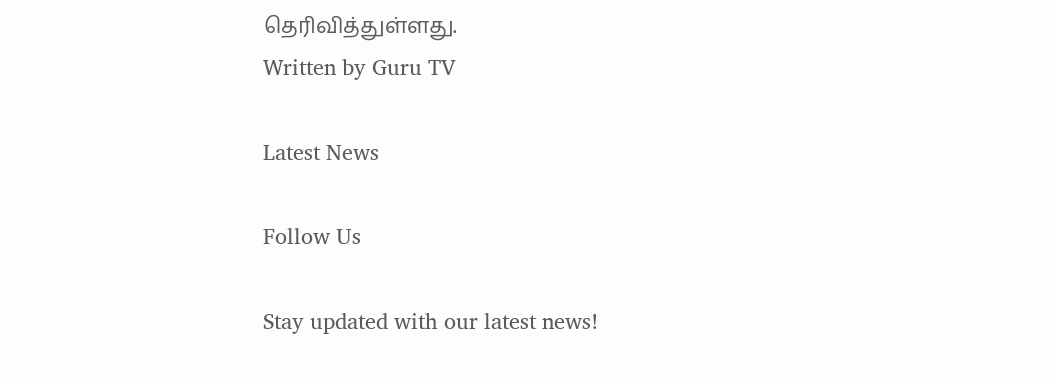தெரிவித்துள்ளது.
Written by Guru TV

Latest News

Follow Us

Stay updated with our latest news!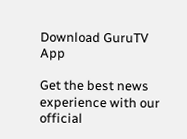Download GuruTV App

Get the best news experience with our official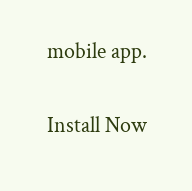mobile app.

Install Now